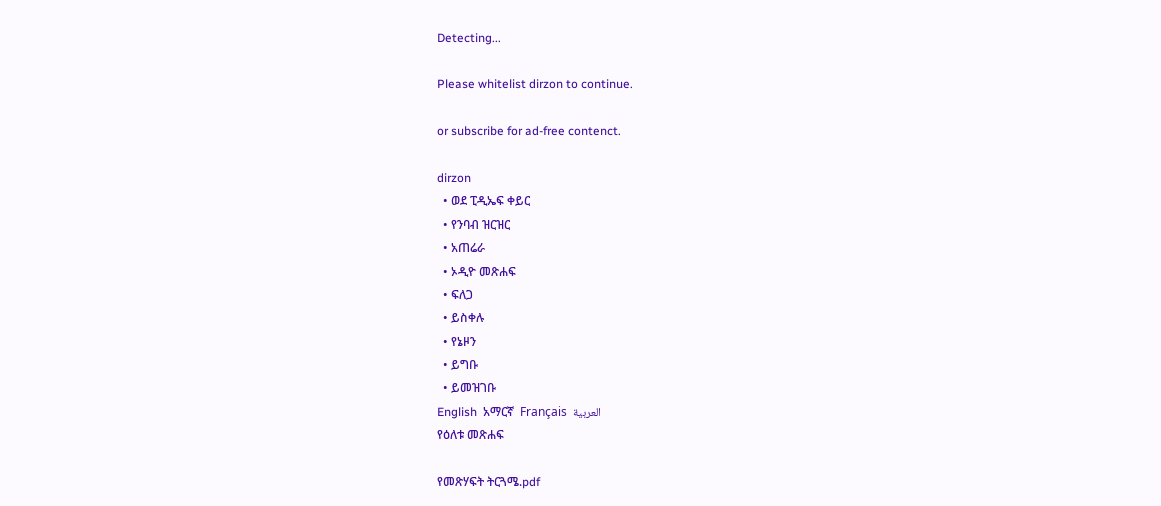Detecting...

Please whitelist dirzon to continue.

or subscribe for ad-free contenct.

dirzon
  • ወደ ፒዲኤፍ ቀይር
  • የንባብ ዝርዝር
  • አጠሬራ
  • ኦዲዮ መጽሐፍ
  • ፍለጋ
  • ይስቀሉ
  • የኔዞን
  • ይግቡ
  • ይመዝገቡ
English  አማርኛ  Français  العربية
የዕለቱ መጽሐፍ

የመጽሃፍት ትርጓሜ.pdf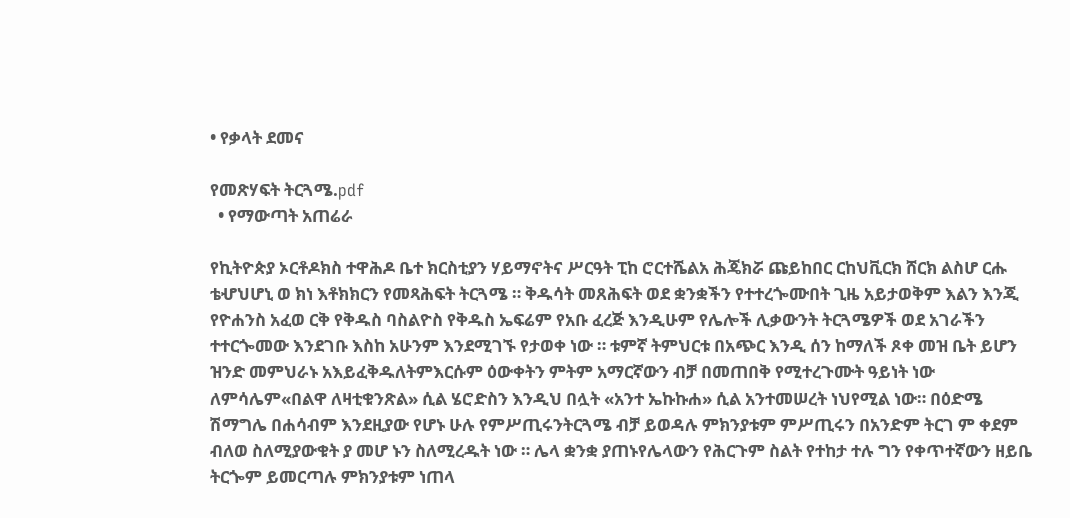• የቃላት ደመና

የመጽሃፍት ትርጓሜ.pdf
  • የማውጣት አጠሬራ

የኪትዮጵያ ኦርቶዶክስ ተዋሕዶ ቤተ ክርስቲያን ሃይማኖትና ሥርዓት ፒከ ሮርተሼልአ ሕጄክሯ ጩይከበር ርከህቪርክ ሸርክ ልስሆ ርሑ ቴሇህሆኒ ወ ክነ እቶክክርን የመጻሕፍት ትርጓሜ ። ቅዱሳት መጸሕፍት ወደ ቋንቋችን የተተረጐሙበት ጊዜ አይታወቅም እልን እንጂ የዮሐንስ አፈወ ርቅ የቅዱስ ባስልዮስ የቅዱስ ኤፍሬም የአቡ ፈረጅ እንዲሁም የሌሎች ሊቃውንት ትርጓሜዎች ወደ አገራችን ተተርጐመው እንደገቡ እስከ አሁንም እንደሚገኙ የታወቀ ነው ። ቱምኛ ትምህርቱ በአጭር እንዲ ሰን ከማለች ጾቀ መዝ ቤት ይሆን ዝንድ መምህራኑ አእይፈቅዱለትምእርሱም ዕውቀትን ምትም አማርኛውን ብቻ በመጠበቅ የሚተረጉሙት ዓይነት ነው ለምሳሌም«በልዋ ለዛቲቁንጽል» ሲል ሄሮድስን እንዲህ በሏት «አንተ ኤኩኩሐ» ሲል አንተመሠረት ነህየሚል ነው። በዕድሜ ሽማግሌ በሐሳብም እንደዚያው የሆኑ ሁሉ የምሥጢሩንትርጓሜ ብቻ ይወዳሉ ምክንያቱም ምሥጢሩን በአንድም ትርገ ም ቀደም ብለወ ስለሚያውቁት ያ መሆ ኑን ስለሚረዱት ነው ። ሌላ ቋንቋ ያጠኑየሌላውን የሕርጉም ስልት የተከታ ተሉ ግን የቀጥተኛውን ዘይቤ ትርጐም ይመርጣሉ ምክንያቱም ነጠላ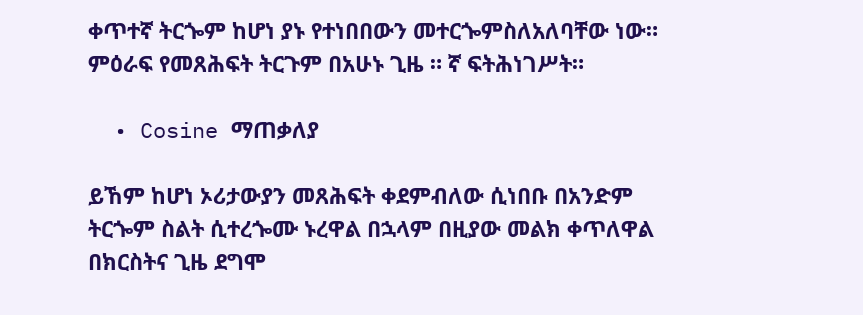ቀጥተኛ ትርጐም ከሆነ ያኑ የተነበበውን መተርጐምስለአለባቸው ነው። ምዕራፍ የመጸሕፍት ትርጉም በአሁኑ ጊዜ ። ኛ ፍትሕነገሥት።

  • Cosine ማጠቃለያ

ይኸም ከሆነ ኦሪታውያን መጸሕፍት ቀደምብለው ሲነበቡ በአንድም ትርጐም ስልት ሲተረጐሙ ኑረዋል በኋላም በዚያው መልክ ቀጥለዋል በክርስትና ጊዜ ደግሞ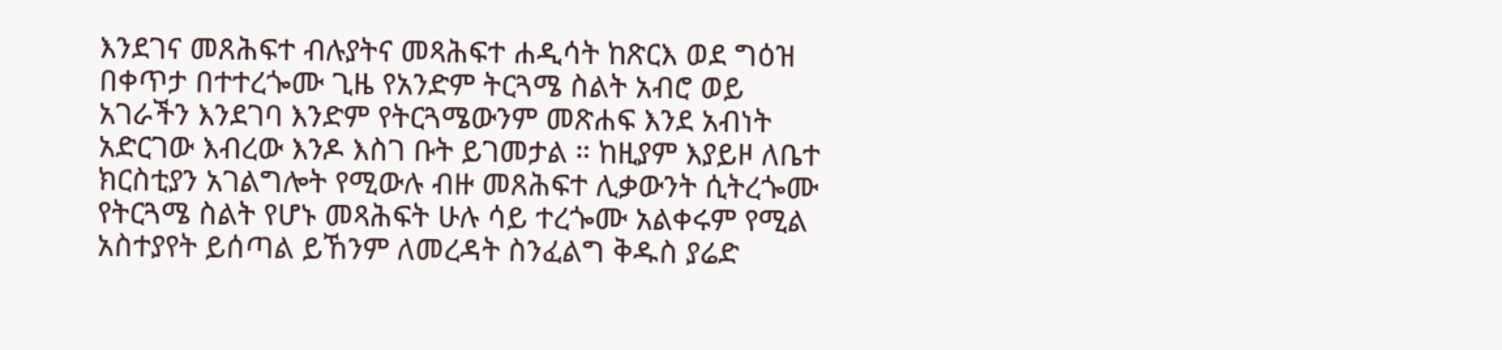እንደገና መጸሕፍተ ብሉያትና መጻሕፍተ ሐዲሳት ከጽርእ ወደ ግዕዝ በቀጥታ በተተረጐሙ ጊዜ የአንድም ትርጓሜ ስልት አብሮ ወይ አገራችን እንደገባ እንድም የትርጓሜውንም መጽሐፍ እንደ አብነት አድርገው እብረው እንዶ እስገ ቡት ይገመታል ። ከዚያም እያይዞ ለቤተ ክርስቲያን አገልግሎት የሚውሉ ብዙ መጸሕፍተ ሊቃውንት ሲትረጐሙ የትርጓሜ ስልት የሆኑ መጻሕፍት ሁሉ ሳይ ተረጐሙ አልቀሩም የሚል አስተያየት ይሰጣል ይኸንም ለመረዳት ስንፈልግ ቅዱስ ያሬድ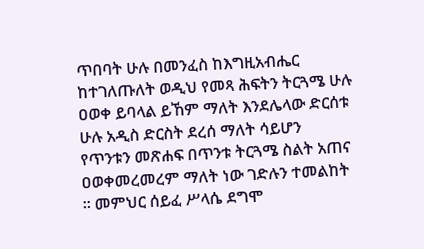ጥበባት ሁሉ በመንፈስ ከእግዚአብሔር ከተገለጡለት ወዲህ የመጻ ሕፍትን ትርጓሜ ሁሉ ዐወቀ ይባላል ይኸም ማለት እንደሌላው ድርሰቱ ሁሉ አዲስ ድርስት ደረሰ ማለት ሳይሆን የጥንቱን መጽሐፍ በጥንቱ ትርጓሜ ስልት አጠና ዐወቀመረመረም ማለት ነው ገድሉን ተመልከት ። መምህር ሰይፈ ሥላሴ ደግሞ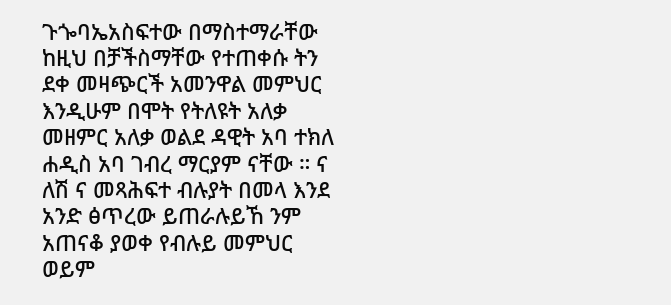ጉጐባኤአስፍተው በማስተማራቸው ከዚህ በቻችስማቸው የተጠቀሱ ትን ደቀ መዛጭርች አመንዋል መምህር እንዲሁም በሞት የትለዩት አለቃ መዘምር አለቃ ወልደ ዳዊት አባ ተክለ ሐዲስ አባ ገብረ ማርያም ናቸው ። ና ለሽ ና መጻሕፍተ ብሉያት በመላ እንደ አንድ ፅጥረው ይጠራሉይኸ ንም አጠናቆ ያወቀ የብሉይ መምህር ወይም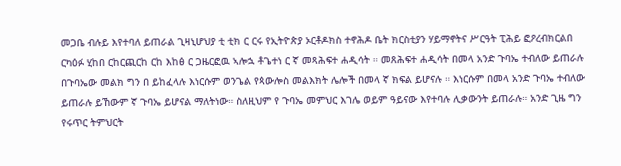መጋቤ ብሉይ እየተባለ ይጠራል ጊዛኒሆህያ ቲ ቲክ ር ርሩ የኢትዮጵያ ኦርቶዶክስ ተኖሕዶ ቤት ክርስቲያን ሃይማኖትና ሥርዓት ፒሕይ ፎዖረብክርልበ ርካዕፉ ሂከበ ርከርጪርከ ርከ እከፅ ር ጋዜርፎዉ ኣሎኋ ቶጌተነ ር ኛ መጻሕፍተ ሐዲሳት ። መጸሕፍተ ሐዲሳት በመላ አንድ ጉባኤ ተብለው ይጠራሉ በጉባኤው መልክ ግን በ ይከፈላሉ እነርሱም ወንጌል የጳውሎስ መልእክት ሌሎች በመላ ኛ ክፍል ይሆናሉ ። እነርሱም በመላ አንድ ጉባኤ ተብለው ይጠራሉ ይኸውም ኛ ጉባኤ ይሆናል ማለትነው። ስለዚህም የ ጉባኤ መምህር እገሌ ወይም ዓይናው እየተባሉ ሊቃውንት ይጠራሉ። አንድ ጊዜ ግን የሩጥር ትምህርት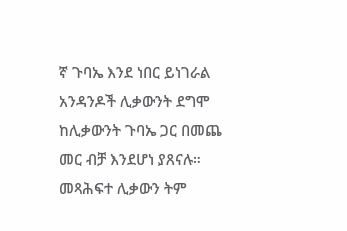ኛ ጉባኤ እንደ ነበር ይነገራል አንዳንዶች ሊቃውንት ደግሞ ከሊቃውንት ጉባኤ ጋር በመጨ መር ብቻ እንደሆነ ያጸናሉ። መጻሕፍተ ሊቃውን ትም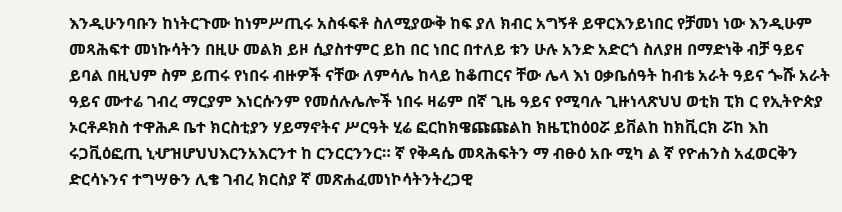እንዲሁንባቡን ከነትርጉሙ ከነምሥጢሩ አስፋፍቶ ስለሚያውቅ ከፍ ያለ ክብር አግኝቶ ይዋርእንይነበር የቻመነ ነው እንዲሁም መጻሕፍተ መነኩሳትን በዚሁ መልክ ይዞ ሲያስተምር ይከ በር ነበር በተለይ ቱን ሁሉ አንድ አድርጎ ስለያዘ በማድነቅ ብቻ ዓይና ይባል በዚህም ስም ይጠሩ የነበሩ ብዙዎች ናቸው ለምሳሌ ከላይ ከቆጠርና ቸው ሌላ እነ ዐቃቤሰዓት ከብቴ አራት ዓይና ጐሹ አራት ዓይና ሙተሬ ገብረ ማርያም እነርሱንም የመሰሉሌሎች ነበሩ ዛሬም በኛ ጊዜ ዓይና የሚባሉ ጊዙነላጽህህ ወቲክ ፒክ ር የኢትዮጵያ ኦርቶዶክስ ተዋሕዶ ቤተ ክርስቲያን ሃይማኖትና ሥርዓት ሂሬ ፎርከክዌጩጩልከ ክዜፒከዕዐሯ ይቨልከ ከክቪርክ ሯከ እከ ሩጋቪዕፎጢ ኒሇዝሆህህእርንአእርንተ ከ ርንርርንንር። ኛ የቅዳሴ መጻሕፍትን ማ ብፁዕ አቡ ሚካ ል ኛ የዮሐንስ አፈወርቅን ድርሳኑንና ተግሣፁን ሊቄ ገብረ ክርስያ ኛ መጽሐፈመነኮሳትንትረጋዊ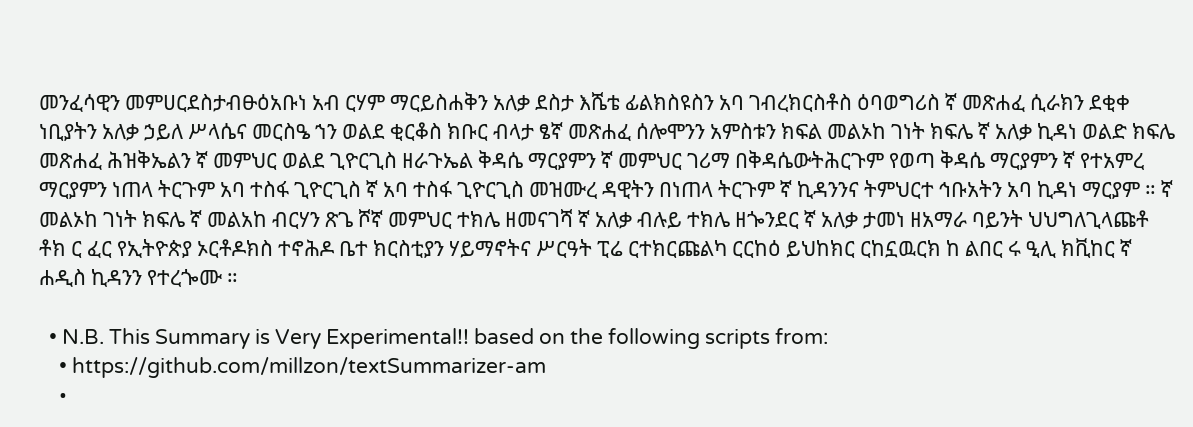መንፈሳዊን መምሀርደስታብፁዕአቡነ አብ ርሃም ማርይስሐቅን አለቃ ደስታ እሼቴ ፊልክስዩስን አባ ገብረክርስቶስ ዕባወግሪስ ኛ መጽሐፈ ሲራክን ደቂቀ ነቢያትን አለቃ ኃይለ ሥላሴና መርስዔ ኀን ወልደ ቂርቆስ ክቡር ብላታ ፄኛ መጽሐፈ ሰሎሞንን አምስቱን ክፍል መልኦከ ገነት ክፍሌ ኛ አለቃ ኪዳነ ወልድ ክፍሌ መጽሐፈ ሕዝቅኤልን ኛ መምህር ወልደ ጊዮርጊስ ዘራጉኤል ቅዳሴ ማርያምን ኛ መምህር ገሪማ በቅዳሴውትሕርጉም የወጣ ቅዳሴ ማርያምን ኛ የተአምረ ማርያምን ነጠላ ትርጉም አባ ተስፋ ጊዮርጊስ ኛ አባ ተስፋ ጊዮርጊስ መዝሙረ ዳዊትን በነጠላ ትርጉም ኛ ኪዳንንና ትምህርተ ኅቡአትን አባ ኪዳነ ማርያም ። ኛ መልኦከ ገነት ክፍሌ ኛ መልአከ ብርሃን ጽጌ ሾኛ መምህር ተክሌ ዘመናገሻ ኛ አለቃ ብሉይ ተክሌ ዘጐንደር ኛ አለቃ ታመነ ዘአማራ ባይንት ህህግለጊላጩቶ ቶክ ር ፈር የኢትዮጵያ ኦርቶዶክስ ተኖሕዶ ቤተ ክርስቲያን ሃይማኖትና ሥርዓት ፒሬ ርተክርጩልካ ርርከዕ ይህከክር ርከኗዉርክ ከ ልበር ሩ ዒሊ ክቪከር ኛ ሐዲስ ኪዳንን የተረጐሙ ።

  • N.B. This Summary is Very Experimental!! based on the following scripts from:
    • https://github.com/millzon/textSummarizer-am
    •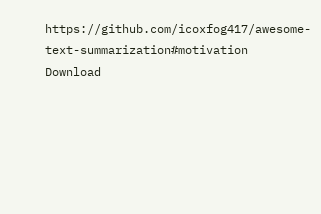https://github.com/icoxfog417/awesome-text-summarization#motivation
Download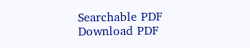Searchable PDF Download PDF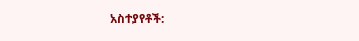አስተያየቶች: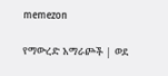memezon

የማውረድ አማራጮች | ወደ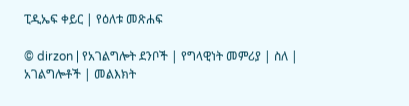ፒዲኤፍ ቀይር | የዕለቱ መጽሐፍ

© dirzon | የአገልግሎት ደንቦች | የግላዊነት መምሪያ | ስለ | አገልግሎቶች | መልእክት